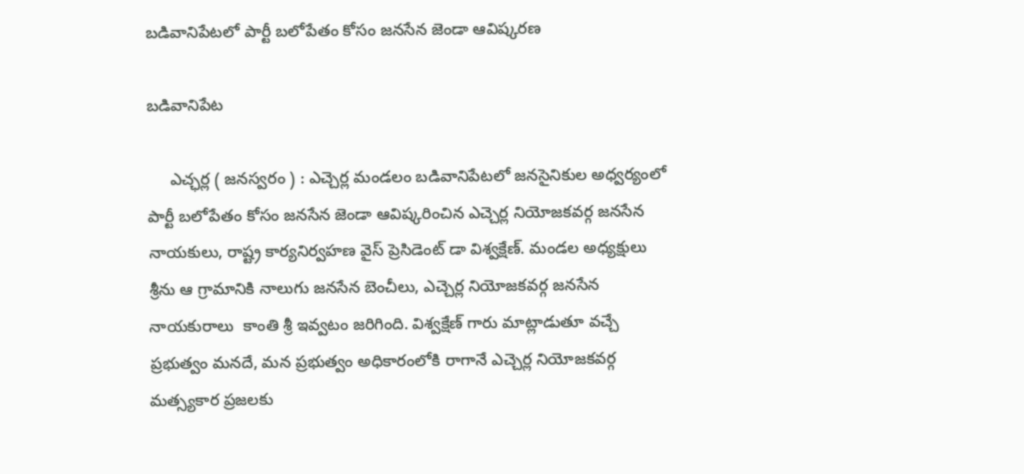బడివానిపేటలో పార్టీ బలోపేతం కోసం జనసేన జెండా ఆవిష్కరణ

బడివానిపేట

     ఎచ్ఛర్ల ( జనస్వరం ) : ఎచ్చెర్ల మండలం బడివానిపేటలో జనసైనికుల అధ్వర్యంలో పార్టీ బలోపేతం కోసం జనసేన జెండా ఆవిష్కరించిన ఎచ్చెర్ల నియోజకవర్గ జనసేన నాయకులు, రాష్ట్ర కార్యనిర్వహణ వైస్ ప్రెసిడెంట్ డా విశ్వక్షేణ్. మండల అధ్యక్షులు శ్రీను ఆ గ్రామానికి నాలుగు జనసేన బెంచీలు, ఎచ్చెర్ల నియోజకవర్గ జనసేన నాయకురాలు  కాంతి శ్రీ ఇవ్వటం జరిగింది. విశ్వక్షేణ్ గారు మాట్లాడుతూ వచ్చే ప్రభుత్వం మనదే, మన ప్రభుత్వం అధికారంలోకి రాగానే ఎచ్చెర్ల నియోజకవర్గ మత్స్యకార ప్రజలకు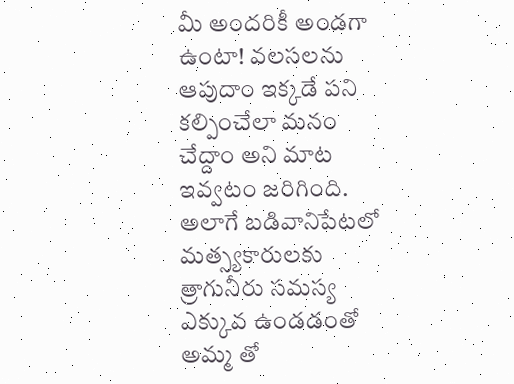మీ అందరికీ అండగా ఉంటా! వలసలను ఆపుదాం ఇక్కడే పని కల్పించేలా మనం చేద్దాం అని మాట ఇవ్వటం జరిగింది. అలాగే బడివానిపేటలో మత్స్యకారులకు త్రాగునీరు సమస్య ఎక్కువ ఉండడంతో అమ్మ తో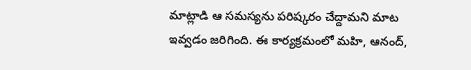మాట్లాడి ఆ సమస్యను పరిష్కరం చేద్దామని మాట ఇవ్వడం జరిగింది. ఈ కార్యక్రమంలో మహి, ఆనంద్,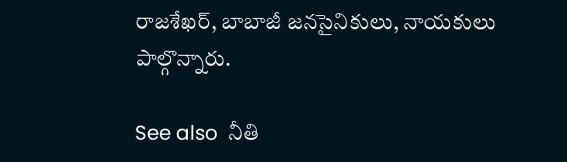రాజశేఖర్, బాబాజీ జనసైనికులు, నాయకులు పాల్గొన్నారు.

See also  నీతి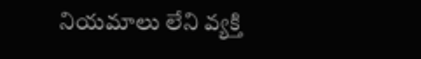నియమాలు లేని వ్యక్తి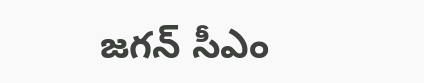జగన్ సీఎం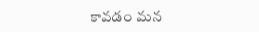కావడం మన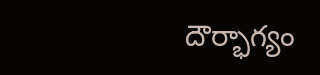దౌర్భాగ్యం